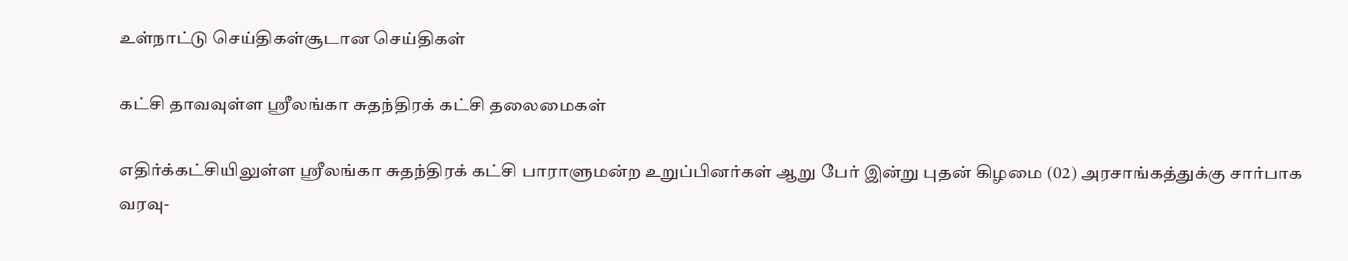உள்நாட்டு செய்திகள்சூடான செய்திகள்

கட்சி தாவவுள்ள ஸ்ரீலங்கா சுதந்திரக் கட்சி தலைமைகள்

எதிர்க்கட்சியிலுள்ள ஸ்ரீலங்கா சுதந்திரக் கட்சி பாராளுமன்ற உறுப்பினர்கள் ஆறு பேர் இன்று புதன் கிழமை (02) அரசாங்கத்துக்கு சார்பாக வரவு-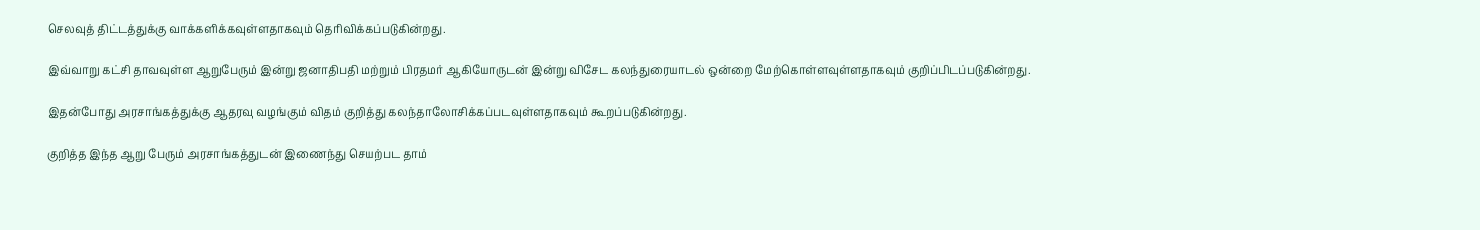செலவுத் திட்டத்துக்கு வாக்களிக்கவுள்ளதாகவும் தெரிவிக்கப்படுகின்றது.

இவ்வாறு கட்சி தாவவுள்ள ஆறுபேரும் இன்று ஜனாதிபதி மற்றும் பிரதமர் ஆகியோருடன் இன்று விசேட கலந்துரையாடல் ஒன்றை மேற்கொள்ளவுள்ளதாகவும் குறிப்பிடப்படுகின்றது.

இதன்போது அரசாங்கத்துக்கு ஆதரவு வழங்கும் விதம் குறித்து கலந்தாலோசிக்கப்படவுள்ளதாகவும் கூறப்படுகின்றது.

குறித்த இந்த ஆறு பேரும் அரசாங்கத்துடன் இணைந்து செயற்பட தாம்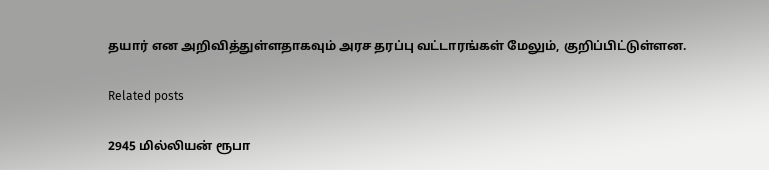தயார் என அறிவித்துள்ளதாகவும் அரச தரப்பு வட்டாரங்கள் மேலும், குறிப்பிட்டுள்ளன.

Related posts

2945 மில்லியன் ரூபா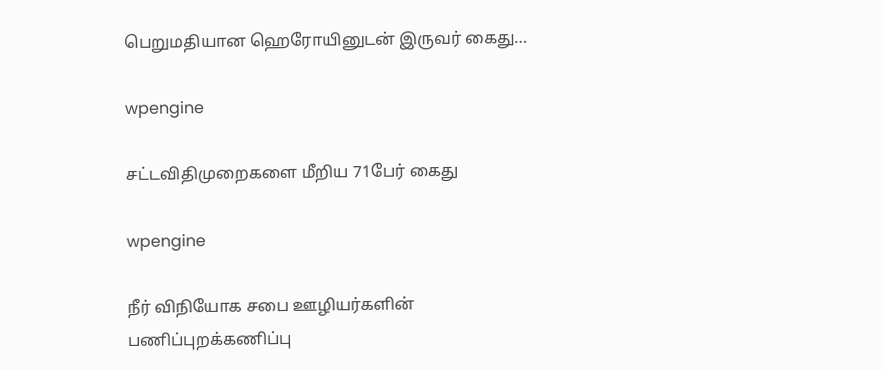பெறுமதியான ஹெரோயினுடன் இருவர் கைது…

wpengine

சட்டவிதிமுறைகளை மீறிய 71பேர் கைது

wpengine

நீர் விநியோக சபை ஊழியர்களின் பணிப்புறக்கணிப்பு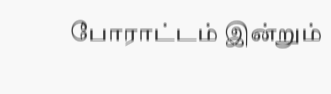போராட்டம் இன்றும்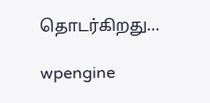தொடர்கிறது…

wpengine